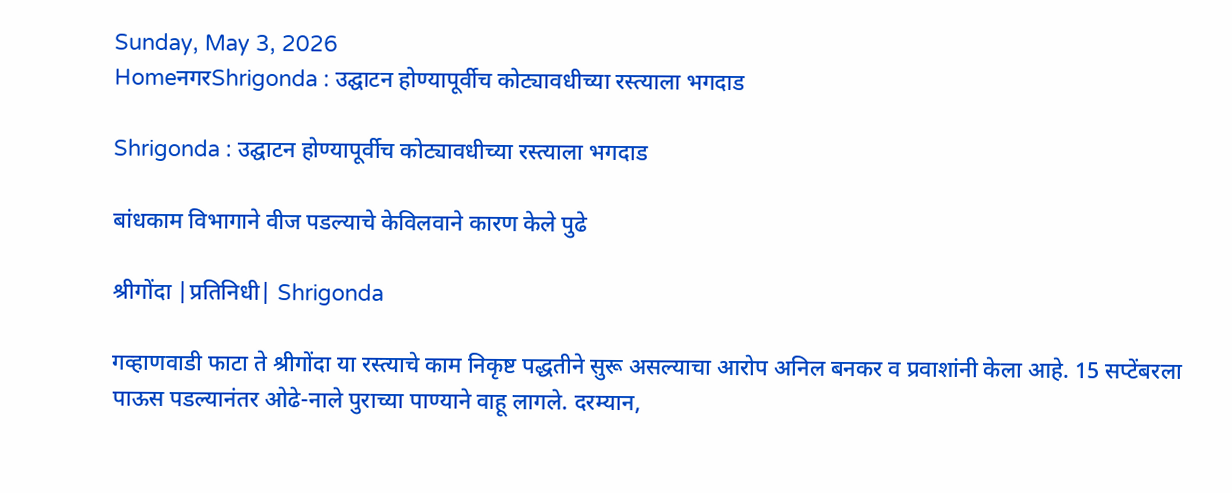Sunday, May 3, 2026
HomeनगरShrigonda : उद्घाटन होण्यापूर्वीच कोट्यावधीच्या रस्त्याला भगदाड

Shrigonda : उद्घाटन होण्यापूर्वीच कोट्यावधीच्या रस्त्याला भगदाड

बांधकाम विभागाने वीज पडल्याचे केविलवाने कारण केले पुढे

श्रीगोंदा |प्रतिनिधी| Shrigonda

गव्हाणवाडी फाटा ते श्रीगोंदा या रस्त्याचे काम निकृष्ट पद्धतीने सुरू असल्याचा आरोप अनिल बनकर व प्रवाशांनी केला आहे. 15 सप्टेंबरला पाऊस पडल्यानंतर ओढे-नाले पुराच्या पाण्याने वाहू लागले. दरम्यान,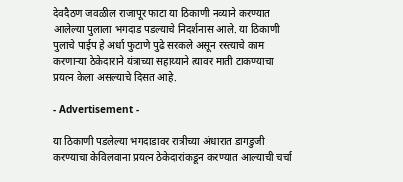देवदैठण जवळील राजापूर फाटा या ठिकाणी नव्याने करण्यात आलेल्या पुलाला भगदाड पडल्याचे निदर्शनास आले. या ठिकाणी पुलाचे पाईप हे अर्धा फुटाणे पुढे सरकले असून रस्त्याचे काम करणार्‍या ठेकेदाराने यंत्राच्या सहाय्याने त्यावर माती टाकण्याचा प्रयत्न केला असल्याचे दिसत आहे.

- Advertisement -

या ठिकाणी पडलेल्या भगदाडावर रात्रीच्या अंधारात डागडुजी करण्याचा केविलवाना प्रयत्न ठेकेदारांकडून करण्यात आल्याची चर्चा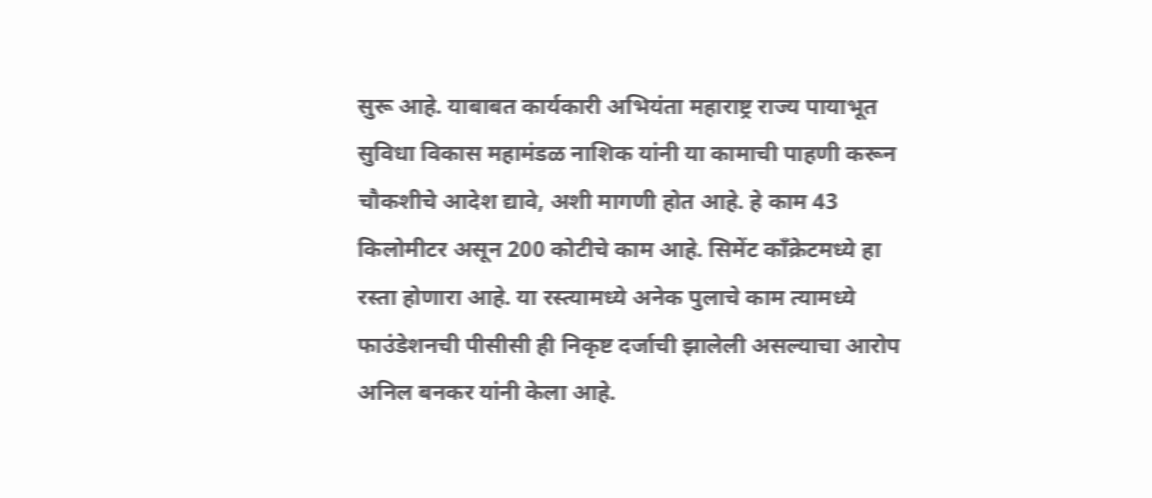सुरू आहे. याबाबत कार्यकारी अभियंता महाराष्ट्र राज्य पायाभूत सुविधा विकास महामंडळ नाशिक यांनी या कामाची पाहणी करून चौकशीचे आदेश द्यावे, अशी मागणी होत आहे. हे काम 43 किलोमीटर असून 200 कोटीचे काम आहे. सिमेंट काँक्रेटमध्ये हा रस्ता होणारा आहे. या रस्त्यामध्ये अनेक पुलाचे काम त्यामध्ये फाउंडेशनची पीसीसी ही निकृष्ट दर्जाची झालेली असल्याचा आरोप अनिल बनकर यांनी केला आहे.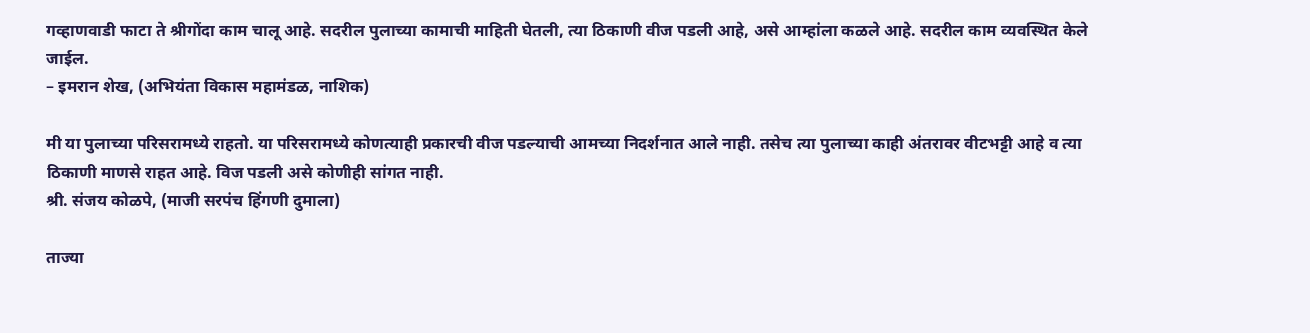गव्हाणवाडी फाटा ते श्रीगोंदा काम चालू आहे. सदरील पुलाच्या कामाची माहिती घेतली, त्या ठिकाणी वीज पडली आहे, असे आम्हांला कळले आहे. सदरील काम व्यवस्थित केले जाईल.
– इमरान शेख, (अभियंता विकास महामंडळ, नाशिक)

मी या पुलाच्या परिसरामध्ये राहतो. या परिसरामध्ये कोणत्याही प्रकारची वीज पडल्याची आमच्या निदर्शनात आले नाही. तसेच त्या पुलाच्या काही अंतरावर वीटभट्टी आहे व त्या ठिकाणी माणसे राहत आहे. विज पडली असे कोणीही सांगत नाही.
श्री. संजय कोळपे, (माजी सरपंच हिंगणी दुमाला)

ताज्या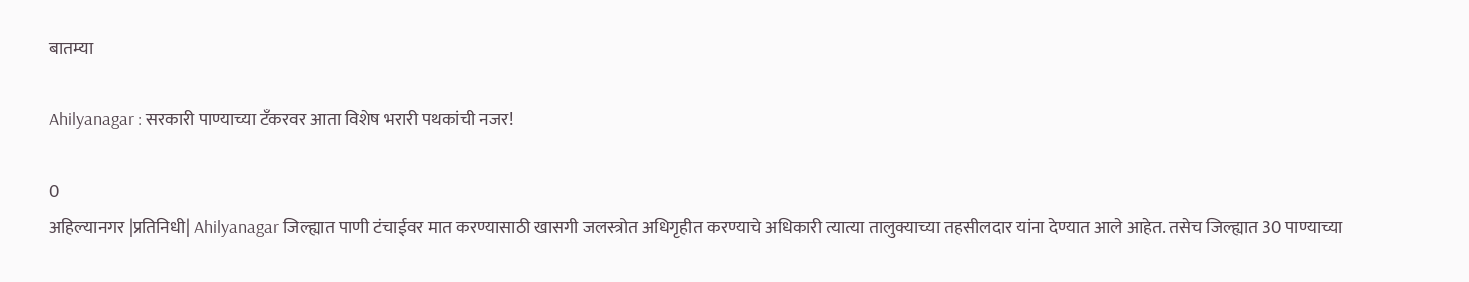बातम्या

Ahilyanagar : सरकारी पाण्याच्या टँकरवर आता विशेष भरारी पथकांची नजर!

0
अहिल्यानगर |प्रतिनिधी| Ahilyanagar जिल्ह्यात पाणी टंचाईवर मात करण्यासाठी खासगी जलस्त्रोत अधिगृहीत करण्याचे अधिकारी त्यात्या तालुक्याच्या तहसीलदार यांना देण्यात आले आहेत. तसेच जिल्ह्यात 30 पाण्याच्या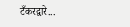टँकरद्वारे...